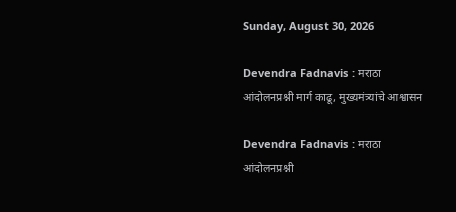Sunday, August 30, 2026

Devendra Fadnavis : मराठा आंदोलनप्रश्नी मार्ग काढू, मुख्यमंत्र्यांचे आश्वासन

Devendra Fadnavis : मराठा आंदोलनप्रश्नी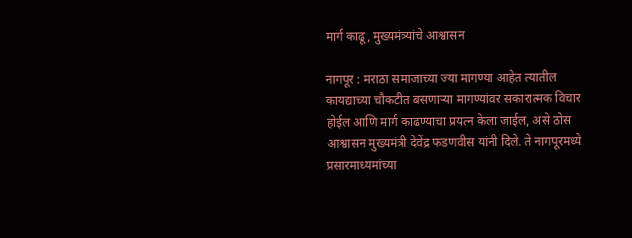मार्ग काढू, मुख्यमंत्र्यांचे आश्वासन

नागपूर : मराठा समाजाच्या ज्या मागण्या आहेत त्यातील कायद्याच्या चौकटीत बसणाऱ्या मागण्यांवर सकारात्मक विचार होईल आणि मार्ग काढण्याचा प्रयत्न केला जाईल, असे ठोस आश्वासन मुख्यमंत्री देवेंद्र फडणवीस यांनी दिले. ते नागपूरमध्ये प्रसारमाध्यमांच्या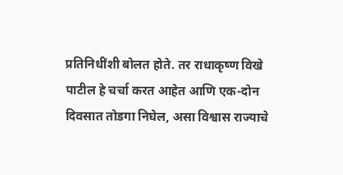प्रतिनिधींशी बोलत होते. तर राधाकृष्ण विखे पाटील हे चर्चा करत आहेत आणि एक-दोन दिवसात तोडगा निघेल, असा विश्वास राज्याचे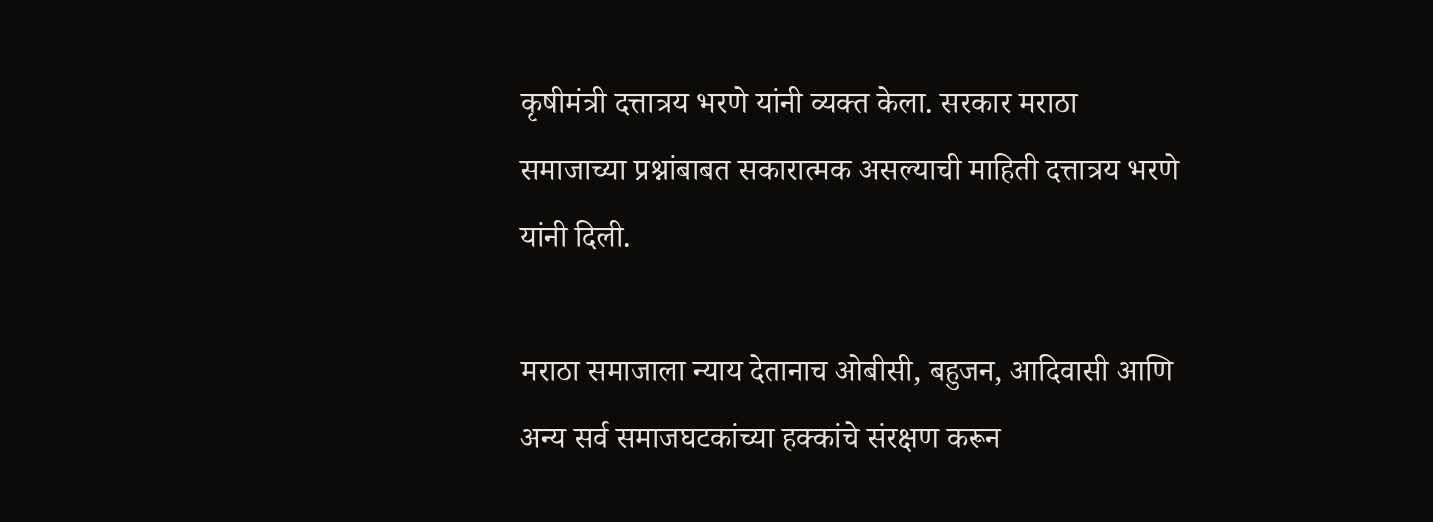कृषीमंत्री दत्तात्रय भरणे यांनी व्यक्त केला. सरकार मराठा समाजाच्या प्रश्नांबाबत सकारात्मक असल्याची माहिती दत्तात्रय भरणे यांनी दिली.

मराठा समाजाला न्याय देतानाच ओबीसी, बहुजन, आदिवासी आणि अन्य सर्व समाजघटकांच्या हक्कांचे संरक्षण करून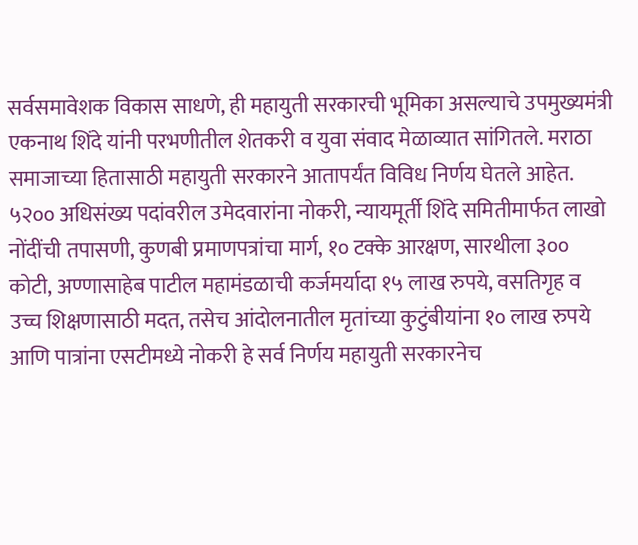सर्वसमावेशक विकास साधणे, ही महायुती सरकारची भूमिका असल्याचे उपमुख्यमंत्री एकनाथ शिंदे यांनी परभणीतील शेतकरी व युवा संवाद मेळाव्यात सांगितले. मराठा समाजाच्या हितासाठी महायुती सरकारने आतापर्यंत विविध निर्णय घेतले आहेत. ५२०० अधिसंख्य पदांवरील उमेदवारांना नोकरी, न्यायमूर्ती शिंदे समितीमार्फत लाखो नोंदींची तपासणी, कुणबी प्रमाणपत्रांचा मार्ग, १० टक्के आरक्षण, सारथीला ३०० कोटी, अण्णासाहेब पाटील महामंडळाची कर्जमर्यादा १५ लाख रुपये, वसतिगृह व उच्च शिक्षणासाठी मदत, तसेच आंदोलनातील मृतांच्या कुटुंबीयांना १० लाख रुपये आणि पात्रांना एसटीमध्ये नोकरी हे सर्व निर्णय महायुती सरकारनेच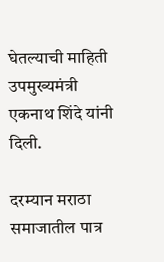घेतल्याची माहिती उपमुख्यमंत्री एकनाथ शिंदे यांनी दिली.

दरम्यान मराठा समाजातील पात्र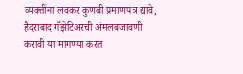व्यक्तींना लवकर कुणबी प्रमाणपत्र द्यावे, हैदराबाद गॅझेटिअरची अंमलबजावणी करावी या मागण्या करत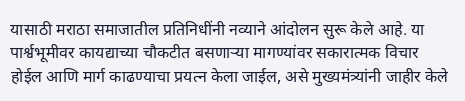यासाठी मराठा समाजातील प्रतिनिधींनी नव्याने आंदोलन सुरू केले आहे. या पार्श्वभूमीवर कायद्याच्या चौकटीत बसणाऱ्या मागण्यांवर सकारात्मक विचार होईल आणि मार्ग काढण्याचा प्रयत्न केला जाईल, असे मुख्यमंत्र्यांनी जाहीर केले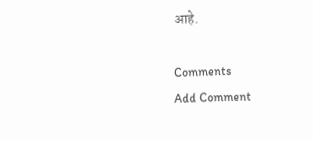आहे.

Comments
Add Comment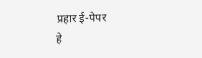प्रहार ई-पेपर
हे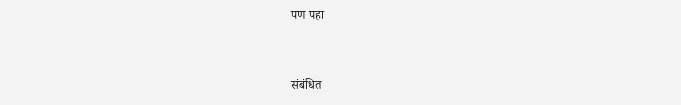पण पहा


संबंधित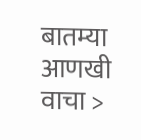बातम्या आणखी वाचा >